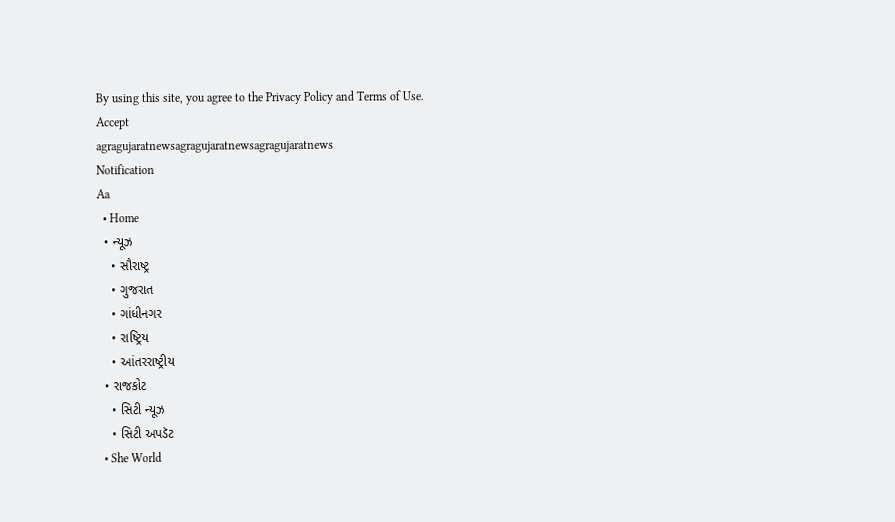By using this site, you agree to the Privacy Policy and Terms of Use.
Accept
agragujaratnewsagragujaratnewsagragujaratnews
Notification
Aa
  • Home
  • ન્યૂઝ
    • સૌરાષ્ટ્ર
    • ગુજરાત
    • ગાંધીનગર
    • રાષ્ટ્રિય
    • આંતરરાષ્ટ્રીય
  • રાજકોટ
    • સિટી ન્યૂઝ
    • સિટી અપડૅટ
  • She World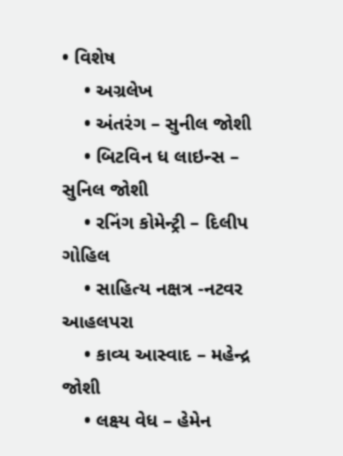• વિશેષ
    • અગ્રલેખ
    • અંતરંગ – સુનીલ જોશી
    • બિટવિન ધ લાઇન્સ – સુનિલ જોશી
    • રનિંગ કોમેન્ટ્રી – દિલીપ ગોહિલ
    • સાહિત્ય નક્ષત્ર -નટવર આહલપરા
    • કાવ્ય આસ્વાદ – મહેન્દ્ર જોશી
    • લક્ષ્ય વેધ – હેમેન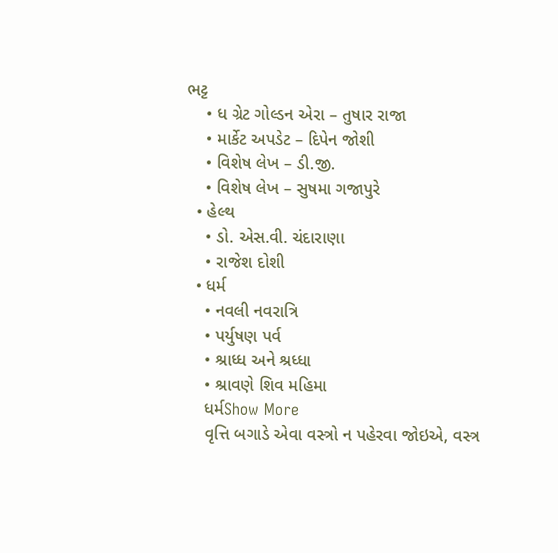ભટ્ટ
    • ધ ગ્રેટ ગોલ્ડન એરા – તુષાર રાજા
    • માર્કેટ અપડેટ – દિપેન જોશી
    • વિશેષ લેખ – ડી.જી.
    • વિશેષ લેખ – સુષમા ગજાપુરે
  • હેલ્થ
    • ડો. એસ.વી. ચંદારાણા
    • રાજેશ દોશી
  • ધર્મ
    • નવલી નવરાત્રિ
    • પર્યુષણ પર્વ
    • શ્રાધ્ધ અને શ્રધ્ધા
    • શ્રાવણે શિવ મહિમા
    ધર્મShow More
    વૃત્તિ બગાડે એવા વસ્ત્રો ન પહેરવા જોઇએ, વસ્ત્ર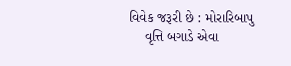વિવેક જરૂરી છે : મોરારિબાપુ
    વૃત્તિ બગાડે એવા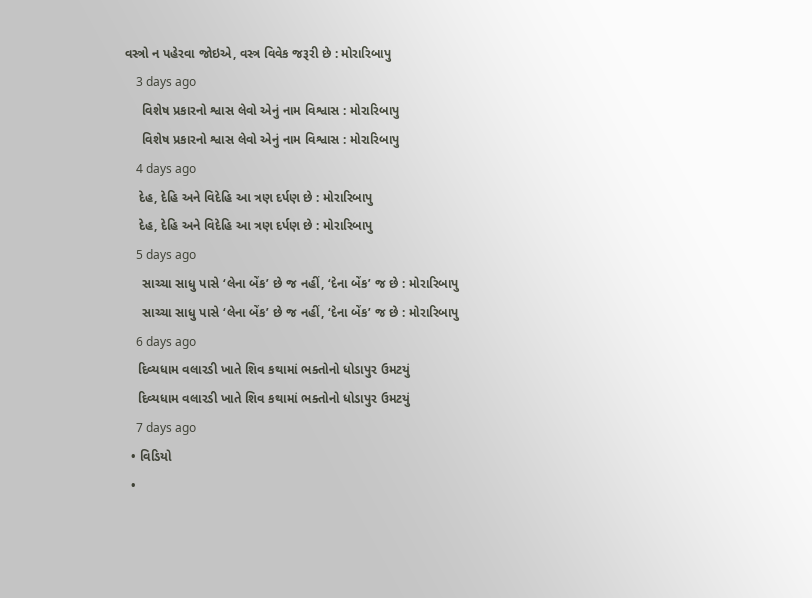વસ્ત્રો ન પહેરવા જોઇએ, વસ્ત્ર વિવેક જરૂરી છે : મોરારિબાપુ
    3 days ago
     વિશેષ પ્રકારનો શ્વાસ લેવો એનું નામ વિશ્વાસ : મોરારિબાપુ
     વિશેષ પ્રકારનો શ્વાસ લેવો એનું નામ વિશ્વાસ : મોરારિબાપુ
    4 days ago
    દેહ, દેહિ અને વિદેહિ આ ત્રણ દર્પણ છે : મોરારિબાપુ
    દેહ, દેહિ અને વિદેહિ આ ત્રણ દર્પણ છે : મોરારિબાપુ
    5 days ago
     સાચ્ચા સાધુ પાસે ‘લેના બેંક’ છે જ નહીં, ‘દેના બેંક’ જ છે : મોરારિબાપુ
     સાચ્ચા સાધુ પાસે ‘લેના બેંક’ છે જ નહીં, ‘દેના બેંક’ જ છે : મોરારિબાપુ
    6 days ago
    દિવ્યધામ વલારડી ખાતે શિવ કથામાં ભક્તોનો ધોડાપુર ઉમટયું
    દિવ્યધામ વલારડી ખાતે શિવ કથામાં ભક્તોનો ધોડાપુર ઉમટયું
    7 days ago
  • વિડિયો
  •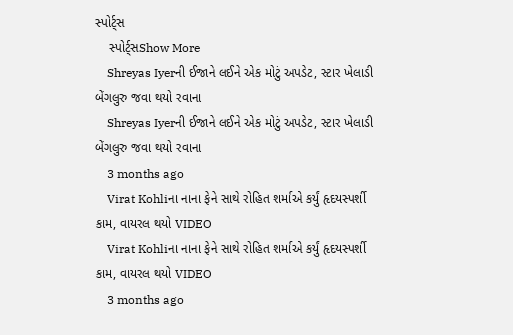સ્પોર્ટ્સ
    સ્પોર્ટ્સShow More
    Shreyas Iyerની ઈજાને લઈને એક મોટું અપડેટ, સ્ટાર ખેલાડી બેંગલુરુ જવા થયો રવાના
    Shreyas Iyerની ઈજાને લઈને એક મોટું અપડેટ, સ્ટાર ખેલાડી બેંગલુરુ જવા થયો રવાના
    3 months ago
    Virat Kohliના નાના ફેને સાથે રોહિત શર્માએ કર્યું હૃદયસ્પર્શી કામ, વાયરલ થયો VIDEO
    Virat Kohliના નાના ફેને સાથે રોહિત શર્માએ કર્યું હૃદયસ્પર્શી કામ, વાયરલ થયો VIDEO
    3 months ago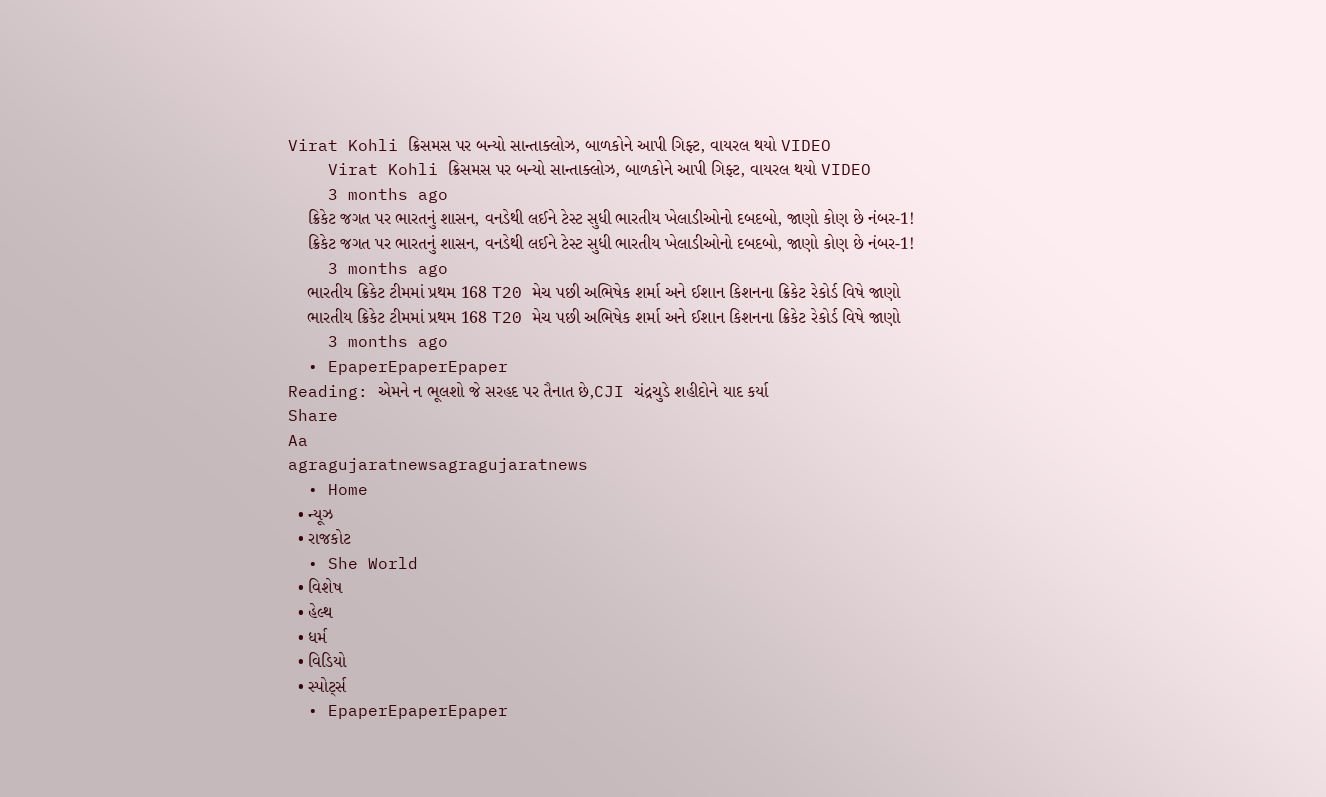Virat Kohli ક્રિસમસ પર બન્યો સાન્તાક્લોઝ, બાળકોને આપી ગિફ્ટ, વાયરલ થયો VIDEO
    Virat Kohli ક્રિસમસ પર બન્યો સાન્તાક્લોઝ, બાળકોને આપી ગિફ્ટ, વાયરલ થયો VIDEO
    3 months ago
    ક્રિકેટ જગત પર ભારતનું શાસન, વનડેથી લઈને ટેસ્ટ સુધી ભારતીય ખેલાડીઓનો દબદબો, જાણો કોણ છે નંબર-1!
    ક્રિકેટ જગત પર ભારતનું શાસન, વનડેથી લઈને ટેસ્ટ સુધી ભારતીય ખેલાડીઓનો દબદબો, જાણો કોણ છે નંબર-1!
    3 months ago
    ભારતીય ક્રિકેટ ટીમમાં પ્રથમ 168 T20 મેચ પછી અભિષેક શર્મા અને ઈશાન કિશનના ક્રિકેટ રેકોર્ડ વિષે જાણો
    ભારતીય ક્રિકેટ ટીમમાં પ્રથમ 168 T20 મેચ પછી અભિષેક શર્મા અને ઈશાન કિશનના ક્રિકેટ રેકોર્ડ વિષે જાણો
    3 months ago
  • EpaperEpaperEpaper
Reading: એમને ન ભૂલશો જે સરહદ પર તૈનાત છે,CJI ચંદ્રચુડે શહીદોને યાદ કર્યા
Share
Aa
agragujaratnewsagragujaratnews
  • Home
  • ન્યૂઝ
  • રાજકોટ
  • She World
  • વિશેષ
  • હેલ્થ
  • ધર્મ
  • વિડિયો
  • સ્પોર્ટ્સ
  • EpaperEpaperEpaper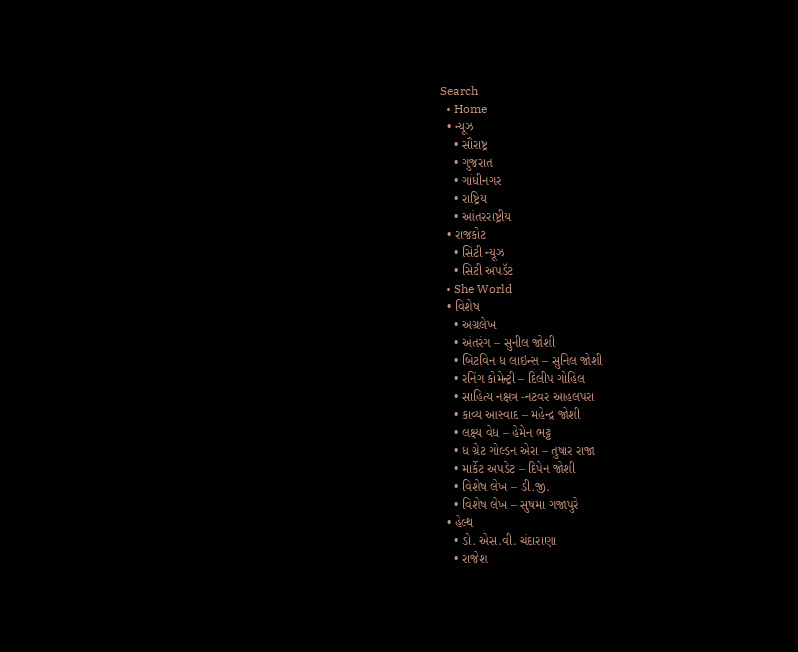Search
  • Home
  • ન્યૂઝ
    • સૌરાષ્ટ્ર
    • ગુજરાત
    • ગાંધીનગર
    • રાષ્ટ્રિય
    • આંતરરાષ્ટ્રીય
  • રાજકોટ
    • સિટી ન્યૂઝ
    • સિટી અપડૅટ
  • She World
  • વિશેષ
    • અગ્રલેખ
    • અંતરંગ – સુનીલ જોશી
    • બિટવિન ધ લાઇન્સ – સુનિલ જોશી
    • રનિંગ કોમેન્ટ્રી – દિલીપ ગોહિલ
    • સાહિત્ય નક્ષત્ર -નટવર આહલપરા
    • કાવ્ય આસ્વાદ – મહેન્દ્ર જોશી
    • લક્ષ્ય વેધ – હેમેન ભટ્ટ
    • ધ ગ્રેટ ગોલ્ડન એરા – તુષાર રાજા
    • માર્કેટ અપડેટ – દિપેન જોશી
    • વિશેષ લેખ – ડી.જી.
    • વિશેષ લેખ – સુષમા ગજાપુરે
  • હેલ્થ
    • ડો. એસ.વી. ચંદારાણા
    • રાજેશ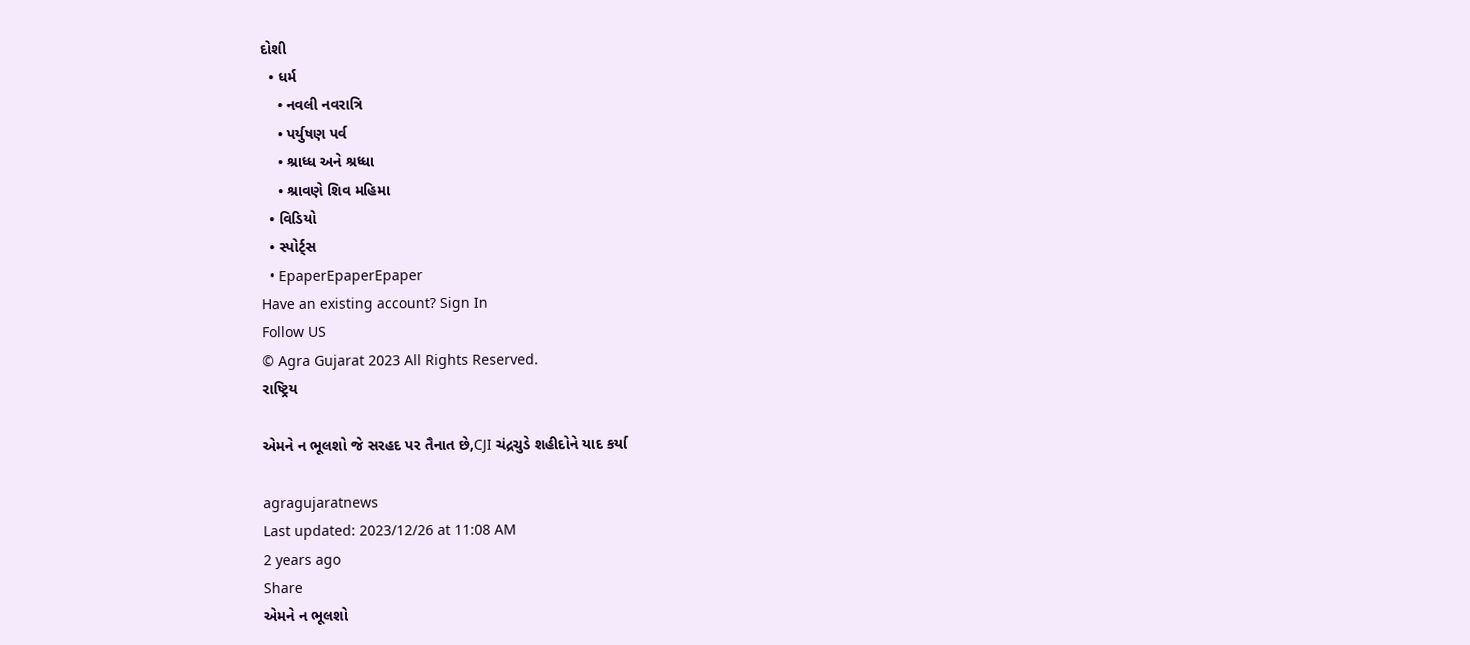દોશી
  • ધર્મ
    • નવલી નવરાત્રિ
    • પર્યુષણ પર્વ
    • શ્રાધ્ધ અને શ્રધ્ધા
    • શ્રાવણે શિવ મહિમા
  • વિડિયો
  • સ્પોર્ટ્સ
  • EpaperEpaperEpaper
Have an existing account? Sign In
Follow US
© Agra Gujarat 2023 All Rights Reserved.
રાષ્ટ્રિય

એમને ન ભૂલશો જે સરહદ પર તૈનાત છે,CJI ચંદ્રચુડે શહીદોને યાદ કર્યા

agragujaratnews
Last updated: 2023/12/26 at 11:08 AM
2 years ago
Share
એમને ન ભૂલશો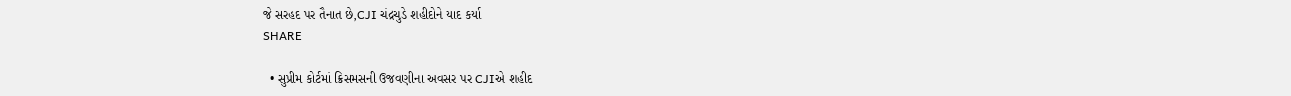જે સરહદ પર તૈનાત છે,CJI ચંદ્રચુડે શહીદોને યાદ કર્યા
SHARE

  • સુપ્રીમ કોર્ટમાં ક્રિસમસની ઉજવણીના અવસર પર CJIએ શહીદ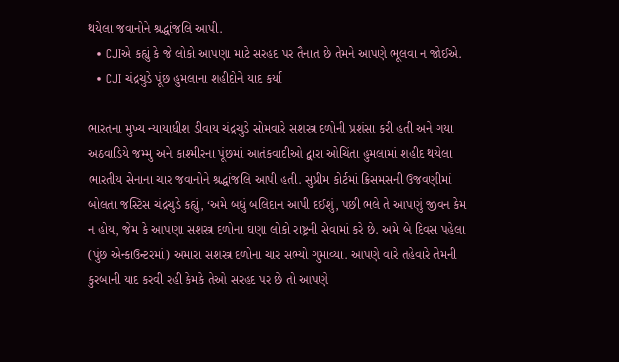થયેલા જવાનોને શ્રદ્ધાંજલિ આપી.
  • CJIએ કહ્યું કે જે લોકો આપણા માટે સરહદ પર તૈનાત છે તેમને આપણે ભૂલવા ન જોઈએ.
  • CJI ચંદ્રચુડે પૂંછ હુમલાના શહીદોને યાદ કર્યા

ભારતના મુખ્ય ન્યાયાધીશ ડીવાય ચંદ્રચુડે સોમવારે સશસ્ત્ર દળોની પ્રશંસા કરી હતી અને ગયા અઠવાડિયે જમ્મુ અને કાશ્મીરના પૂંછમાં આતંકવાદીઓ દ્વારા ઓચિંતા હુમલામાં શહીદ થયેલા ભારતીય સેનાના ચાર જવાનોને શ્રદ્ધાંજલિ આપી હતી. સુપ્રીમ કોર્ટમાં ક્રિસમસની ઉજવણીમાં બોલતા જસ્ટિસ ચંદ્રચુડે કહ્યું, ‘અમે બધું બલિદાન આપી દઈશું, પછી ભલે તે આપણું જીવન કેમ ન હોય, જેમ કે આપણા સશસ્ત્ર દળોના ઘણા લોકો રાષ્ટ્રની સેવામાં કરે છે. અમે બે દિવસ પહેલા (પુંછ એન્કાઉન્ટરમાં) અમારા સશસ્ત્ર દળોના ચાર સભ્યો ગુમાવ્યા. આપણે વારે તહેવારે તેમની કુરબાની યાદ કરવી રહી કેમકે તેઓ સરહદ પર છે તો આપણે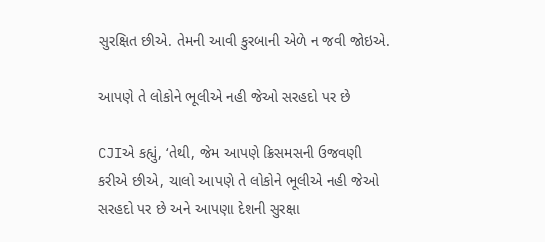સુરક્ષિત છીએ. તેમની આવી કુરબાની એળે ન જવી જોઇએ.

આપણે તે લોકોને ભૂલીએ નહી જેઓ સરહદો પર છે

CJIએ કહ્યું, ‘તેથી, જેમ આપણે ક્રિસમસની ઉજવણી કરીએ છીએ, ચાલો આપણે તે લોકોને ભૂલીએ નહી જેઓ સરહદો પર છે અને આપણા દેશની સુરક્ષા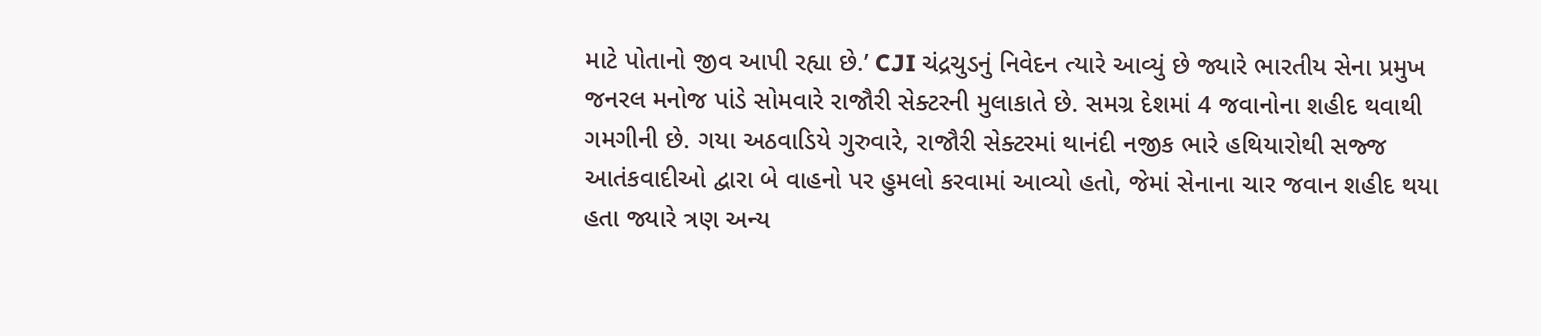માટે પોતાનો જીવ આપી રહ્યા છે.’ CJI ચંદ્રચુડનું નિવેદન ત્યારે આવ્યું છે જ્યારે ભારતીય સેના પ્રમુખ જનરલ મનોજ પાંડે સોમવારે રાજૌરી સેક્ટરની મુલાકાતે છે. સમગ્ર દેશમાં 4 જવાનોના શહીદ થવાથી ગમગીની છે. ગયા અઠવાડિયે ગુરુવારે, રાજૌરી સેક્ટરમાં થાનંદી નજીક ભારે હથિયારોથી સજ્જ આતંકવાદીઓ દ્વારા બે વાહનો પર હુમલો કરવામાં આવ્યો હતો, જેમાં સેનાના ચાર જવાન શહીદ થયા હતા જ્યારે ત્રણ અન્ય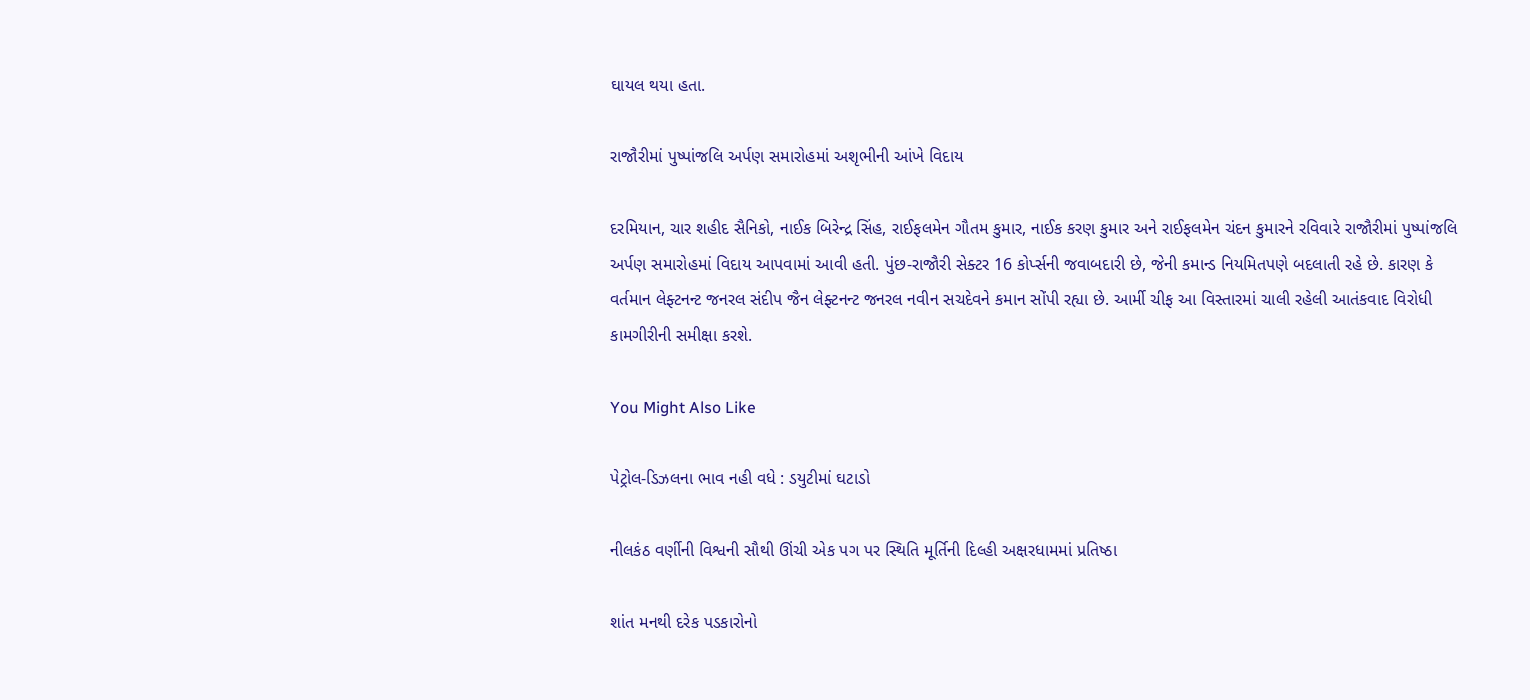ઘાયલ થયા હતા.

રાજૌરીમાં પુષ્પાંજલિ અર્પણ સમારોહમાં અશૃભીની આંખે વિદાય

દરમિયાન, ચાર શહીદ સૈનિકો, નાઈક બિરેન્દ્ર સિંહ, રાઈફલમેન ગૌતમ કુમાર, નાઈક કરણ કુમાર અને રાઈફલમેન ચંદન કુમારને રવિવારે રાજૌરીમાં પુષ્પાંજલિ અર્પણ સમારોહમાં વિદાય આપવામાં આવી હતી. પુંછ-રાજૌરી સેક્ટર 16 કોર્પ્સની જવાબદારી છે, જેની કમાન્ડ નિયમિતપણે બદલાતી રહે છે. કારણ કે વર્તમાન લેફ્ટનન્ટ જનરલ સંદીપ જૈન લેફ્ટનન્ટ જનરલ નવીન સચદેવને કમાન સોંપી રહ્યા છે. આર્મી ચીફ આ વિસ્તારમાં ચાલી રહેલી આતંકવાદ વિરોધી કામગીરીની સમીક્ષા કરશે.

You Might Also Like

પેટ્રોલ-ડિઝલના ભાવ નહી વધે : ડયુટીમાં ઘટાડો

નીલકંઠ વર્ણીની વિશ્વની સૌથી ઊંચી એક પગ પર સ્થિતિ મૂર્તિની દિલ્હી અક્ષરધામમાં પ્રતિષ્ઠા

શાંત મનથી દરેક પડકારોનો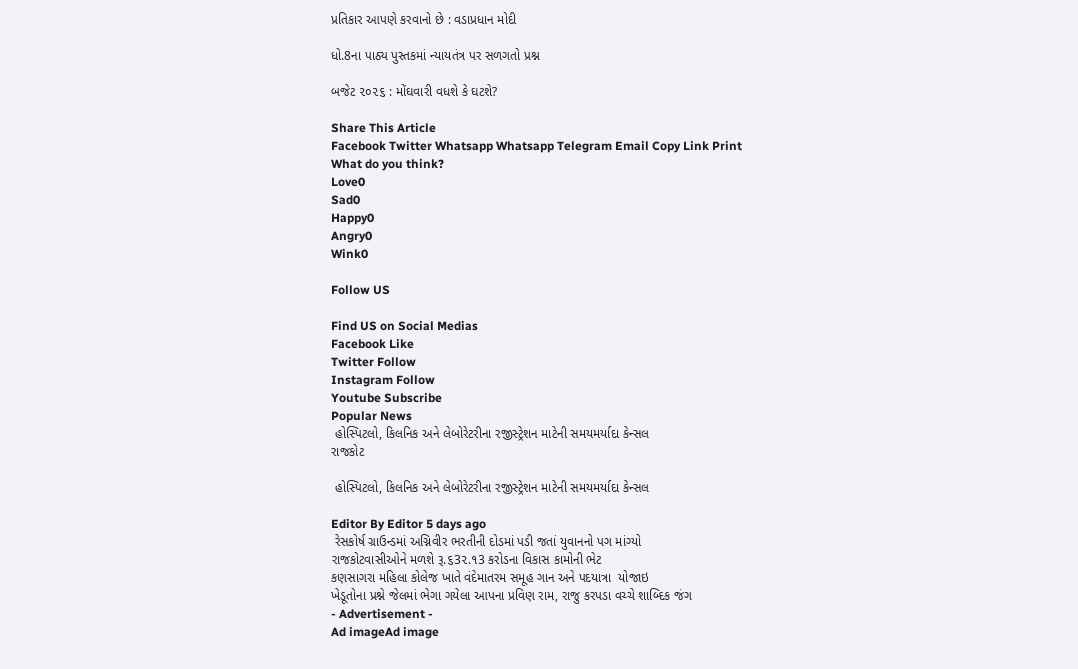પ્રતિકાર આપણે કરવાનો છે : વડાપ્રધાન મોદી

ધો.8ના પાઠ્ય પુસ્તકમાં ન્યાયતંત્ર પર સળગતો પ્રશ્ન

બજેટ ૨૦૨૬ : મોંઘવારી વધશે કે ઘટશે?

Share This Article
Facebook Twitter Whatsapp Whatsapp Telegram Email Copy Link Print
What do you think?
Love0
Sad0
Happy0
Angry0
Wink0

Follow US

Find US on Social Medias
Facebook Like
Twitter Follow
Instagram Follow
Youtube Subscribe
Popular News
 હોસ્પિટલો, કિલનિક અને લેબોરેટરીના રજીસ્ટ્રેશન માટેની સમયમર્યાદા કેન્સલ
રાજકોટ

 હોસ્પિટલો, કિલનિક અને લેબોરેટરીના રજીસ્ટ્રેશન માટેની સમયમર્યાદા કેન્સલ

Editor By Editor 5 days ago
 રેસકોર્ષ ગ્રાઉન્ડમાં અગ્નિવીર ભરતીની દોડમાં પડી જતાં યુવાનનો પગ માંગ્યો
રાજકોટવાસીઓને મળશે રૂ.૬3૨.૧3 કરોડના વિકાસ કામોની ભેટ
કણસાગરા મહિલા કોલેજ ખાતે વંદેમાતરમ સમૂહ ગાન અને પદયાત્રા  યોજાઇ
ખેડૂતોના પ્રશ્ને જેલમાં ભેગા ગયેલા આપના પ્રવિણ રામ, રાજુ કરપડા વચ્ચે શાબ્દિક જંગ
- Advertisement -
Ad imageAd image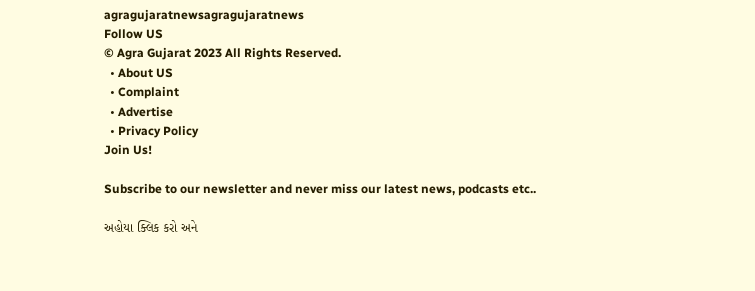agragujaratnewsagragujaratnews
Follow US
© Agra Gujarat 2023 All Rights Reserved.
  • About US
  • Complaint
  • Advertise
  • Privacy Policy
Join Us!

Subscribe to our newsletter and never miss our latest news, podcasts etc..

અહોયા ક્લિક કરો અને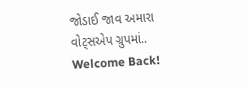જોડાઈ જાવ અમારા વોટ્સએપ ગ્રુપમાં..
Welcome Back!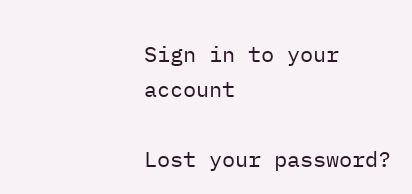Sign in to your account

Lost your password?